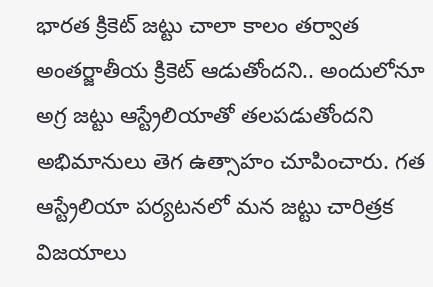భారత క్రికెట్ జట్టు చాలా కాలం తర్వాత అంతర్జాతీయ క్రికెట్ ఆడుతోందని.. అందులోనూ అగ్ర జట్టు ఆస్ట్రేలియాతో తలపడుతోందని అభిమానులు తెగ ఉత్సాహం చూపించారు. గత ఆస్ట్రేలియా పర్యటనలో మన జట్టు చారిత్రక విజయాలు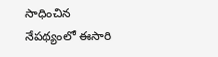సాధించిన నేపథ్యంలో ఈసారి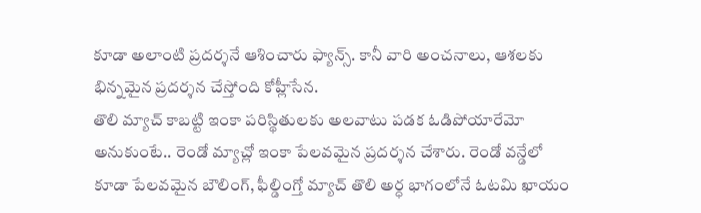కూడా అలాంటి ప్రదర్శనే ఆశించారు ఫ్యాన్స్. కానీ వారి అంచనాలు, ఆశలకు భిన్నమైన ప్రదర్శన చేస్తోంది కోహ్లీసేన.
తొలి మ్యాచ్ కాబట్టి ఇంకా పరిస్థితులకు అలవాటు పడక ఓడిపోయారేమో అనుకుంటే.. రెండో మ్యాచ్లో ఇంకా పేలవమైన ప్రదర్శన చేశారు. రెండో వన్డేలో కూడా పేలవమైన బౌలింగ్, ఫీల్డింగ్తో మ్యాచ్ తొలి అర్ధ భాగంలోనే ఓటమి ఖాయం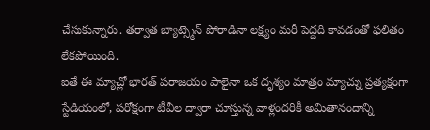చేసుకున్నారు. తర్వాత బ్యాట్స్మెన్ పోరాడినా లక్ష్యం మరీ పెద్దది కావడంతో ఫలితం లేకపోయింది.
ఐతే ఈ మ్యాచ్లో భారత్ పరాజయం పాలైనా ఒక దృశ్యం మాత్రం మ్యాచ్ను ప్రత్యక్షంగా స్టేడియంలో, పరోక్షంగా టీవీల ద్వారా చూస్తున్న వాళ్లందరికీ అమితానందాన్ని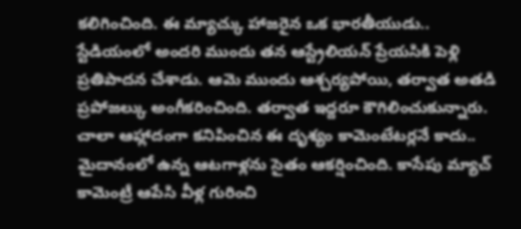కలిగించింది. ఈ మ్యాచ్కు హాజరైన ఒక భారతీయుడు.. స్టేడియంలో అందరి ముందు తన ఆస్ట్రేలియన్ ప్రేయసికి పెళ్లి ప్రతిపాదన చేశాడు. ఆమె ముందు ఆశ్చర్యపోయి, తర్వాత అతడి ప్రపోజల్కు అంగీకరించింది. తర్వాత ఇద్దరూ కౌగిలించుకున్నారు. చాలా ఆహ్లాదంగా కనిపించిన ఈ దృశ్యం కామెంటేటర్లనే కాదు.. మైదానంలో ఉన్న ఆటగాళ్లను సైతం ఆకర్షించింది. కాసేపు మ్యాచ్ కామెంట్రీ ఆపేసి వీళ్ల గురించి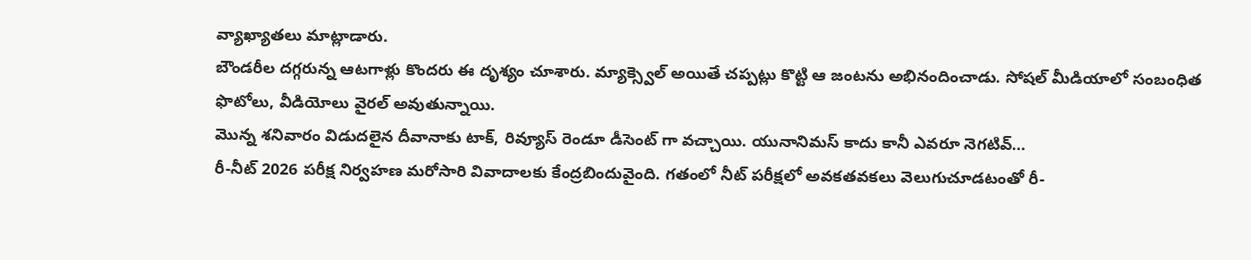వ్యాఖ్యాతలు మాట్లాడారు.
బౌండరీల దగ్గరున్న ఆటగాళ్లు కొందరు ఈ దృశ్యం చూశారు. మ్యాక్స్వెల్ అయితే చప్పట్లు కొట్టి ఆ జంటను అభినందించాడు. సోషల్ మీడియాలో సంబంధిత ఫొటోలు, వీడియోలు వైరల్ అవుతున్నాయి.
మొన్న శనివారం విడుదలైన దీవానాకు టాక్, రివ్యూస్ రెండూ డీసెంట్ గా వచ్చాయి. యునానిమస్ కాదు కానీ ఎవరూ నెగటివ్…
రీ-నీట్ 2026 పరీక్ష నిర్వహణ మరోసారి వివాదాలకు కేంద్రబిందువైంది. గతంలో నీట్ పరీక్షలో అవకతవకలు వెలుగుచూడటంతో రీ-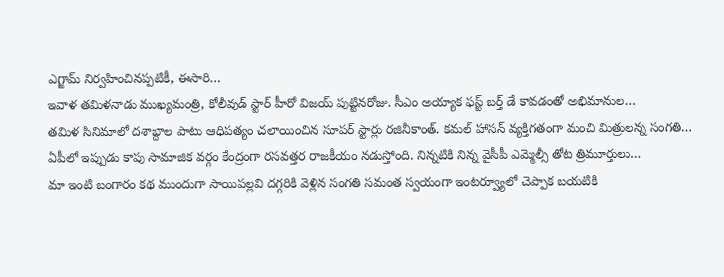ఎగ్జామ్ నిర్వహించినప్పటికీ, ఈసారి…
ఇవాళ తమిళనాడు ముఖ్యమంత్రి, కోలీవుడ్ స్టార్ హీరో విజయ్ పుట్టినరోజు. సీఎం అయ్యాక ఫస్ట్ బర్త్ డే కావడంతో అభిమానుల…
తమిళ సినిమాలో దశాబ్దాల పాటు ఆధిపత్యం చలాయించిన సూపర్ స్టార్లు రజినీకాంత్. కమల్ హాసన్ వ్యక్తిగతంగా మంచి మిత్రులన్న సంగతి…
ఏపీలో ఇప్పుడు కాపు సామాజిక వర్గం కేంద్రంగా రసవత్తర రాజకీయం నడుస్తోంది. నిన్నటికి నిన్న వైసీపీ ఎమ్మెల్సీ తోట త్రిమూర్తులు…
మా ఇంటి బంగారం కథ ముందుగా సాయిపల్లవి దగ్గరికి వెళ్లిన సంగతి సమంత స్వయంగా ఇంటర్వ్యూలో చెప్పాక బయటికి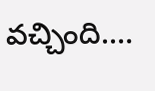వచ్చింది.…